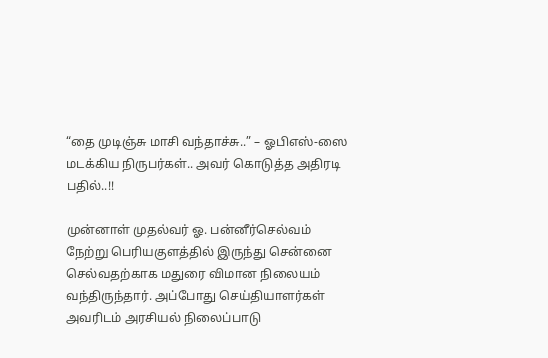“தை முடிஞ்சு மாசி வந்தாச்சு..” – ஓபிஎஸ்-ஸை மடக்கிய நிருபர்கள்.. அவர் கொடுத்த அதிரடி பதில்..!!

முன்னாள் முதல்வர் ஓ. பன்னீர்செல்வம் நேற்று பெரியகுளத்தில் இருந்து சென்னை செல்வதற்காக மதுரை விமான நிலையம் வந்திருந்தார். அப்போது செய்தியாளர்கள் அவரிடம் அரசியல் நிலைப்பாடு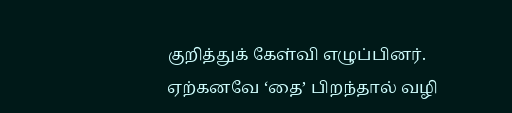குறித்துக் கேள்வி எழுப்பினர். ஏற்கனவே ‘தை’ பிறந்தால் வழி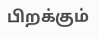பிறக்கும்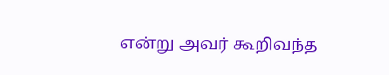என்று அவர் கூறிவந்த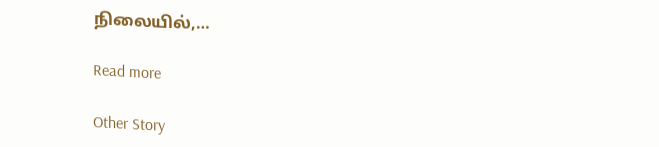நிலையில்,…

Read more

Other Story